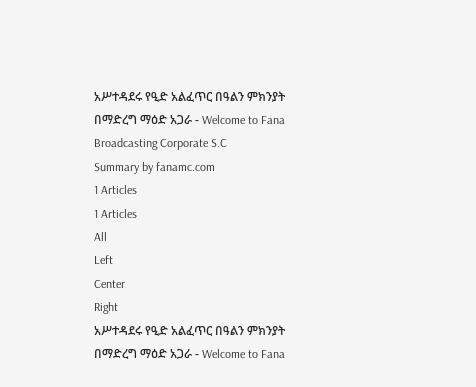አሥተዳደሩ የዒድ አልፈጥር በዓልን ምክንያት በማድረግ ማዕድ አጋራ - Welcome to Fana Broadcasting Corporate S.C
Summary by fanamc.com
1 Articles
1 Articles
All
Left
Center
Right
አሥተዳደሩ የዒድ አልፈጥር በዓልን ምክንያት በማድረግ ማዕድ አጋራ - Welcome to Fana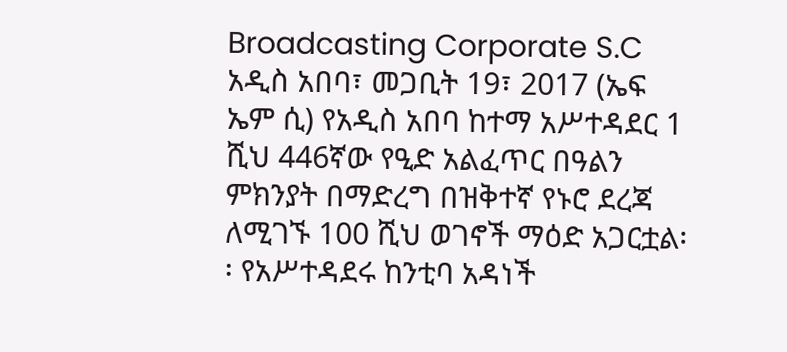Broadcasting Corporate S.C
አዲስ አበባ፣ መጋቢት 19፣ 2017 (ኤፍ ኤም ሲ) የአዲስ አበባ ከተማ አሥተዳደር 1 ሺህ 446ኛው የዒድ አልፈጥር በዓልን ምክንያት በማድረግ በዝቅተኛ የኑሮ ደረጃ ለሚገኙ 100 ሺህ ወገኖች ማዕድ አጋርቷል፡፡ የአሥተዳደሩ ከንቲባ አዳነች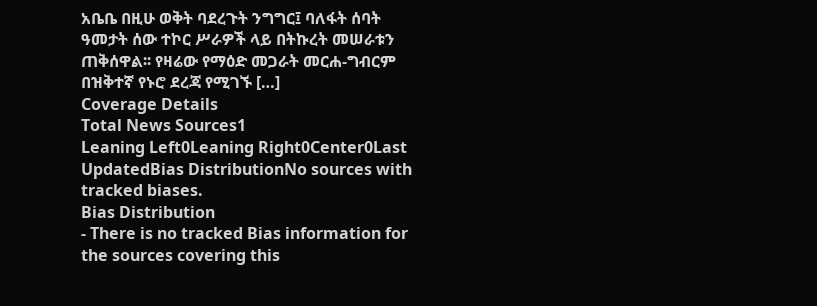አቤቤ በዚሁ ወቅት ባደረጉት ንግግር፤ ባለፋት ሰባት ዓመታት ሰው ተኮር ሥራዎች ላይ በትኩረት መሠራቱን ጠቅሰዋል፡፡ የዛሬው የማዕድ መጋራት መርሐ-ግብርም በዝቅተኛ የኑሮ ደረጃ የሚገኙ […]
Coverage Details
Total News Sources1
Leaning Left0Leaning Right0Center0Last UpdatedBias DistributionNo sources with tracked biases.
Bias Distribution
- There is no tracked Bias information for the sources covering this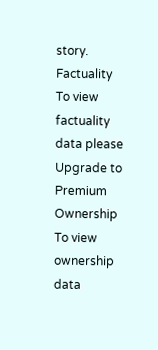story.
Factuality
To view factuality data please Upgrade to Premium
Ownership
To view ownership data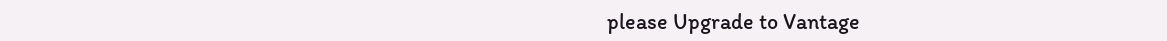please Upgrade to Vantage